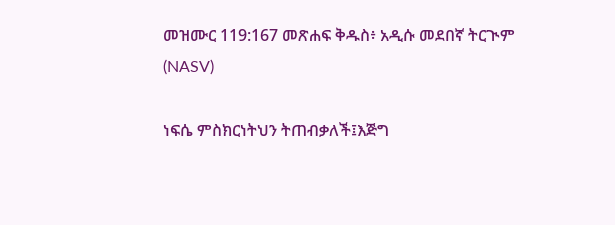መዝሙር 119:167 መጽሐፍ ቅዱስ፥ አዲሱ መደበኛ ትርጒም (NASV)

ነፍሴ ምስክርነትህን ትጠብቃለች፤እጅግ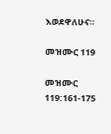እወደዋለሁና።

መዝሙር 119

መዝሙር 119:161-175